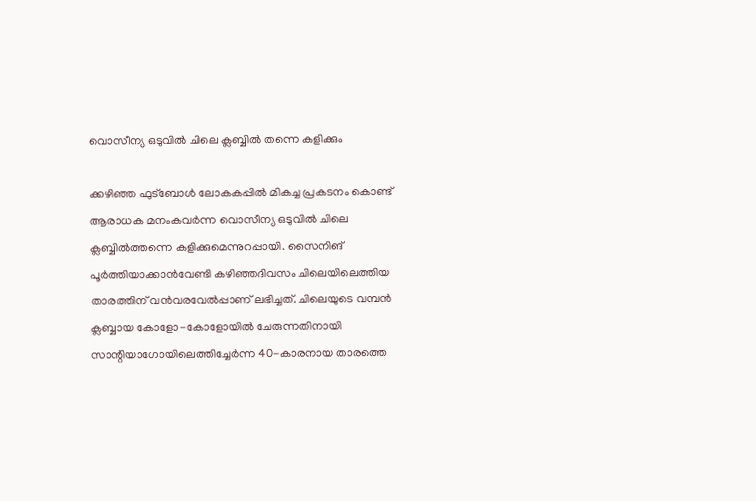വൊസീന്യ ഒടുവില്‍ ചിലെ ക്ലബ്ബില്‍ തന്നെ കളിക്കും

ക്കഴിഞ്ഞ ഫുട്‌ബോള്‍ ലോകകപ്പില്‍ മികച്ച പ്രകടനം കൊണ്ട് ആരാധക മനംകവര്‍ന്ന വൊസീന്യ ഒടുവില്‍ ചിലെ ക്ലബ്ബില്‍ത്തന്നെ കളിക്കുമെന്നുറപ്പായി. സൈനിങ് പൂര്‍ത്തിയാക്കാന്‍വേണ്ടി കഴിഞ്ഞദിവസം ചിലെയിലെത്തിയ താരത്തിന് വന്‍വരവേല്‍പ്പാണ് ലഭിച്ചത്. ചിലെയുടെ വമ്പന്‍ ക്ലബ്ബായ കോളോ-കോളോയില്‍ ചേരുന്നതിനായി സാന്റിയാഗോയിലെത്തിച്ചേര്‍ന്ന 40-കാരനായ താരത്തെ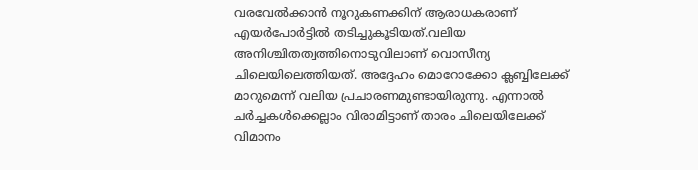വരവേല്‍ക്കാന്‍ നൂറുകണക്കിന് ആരാധകരാണ് എയര്‍പോര്‍ട്ടില്‍ തടിച്ചുകൂടിയത്.വലിയ അനിശ്ചിതത്വത്തിനൊടുവിലാണ് വൊസീന്യ ചിലെയിലെത്തിയത്. അദ്ദേഹം മൊറോക്കോ ക്ലബ്ബിലേക്ക് മാറുമെന്ന് വലിയ പ്രചാരണമുണ്ടായിരുന്നു. എന്നാല്‍ ചര്‍ച്ചകള്‍ക്കെല്ലാം വിരാമിട്ടാണ് താരം ചിലെയിലേക്ക് വിമാനം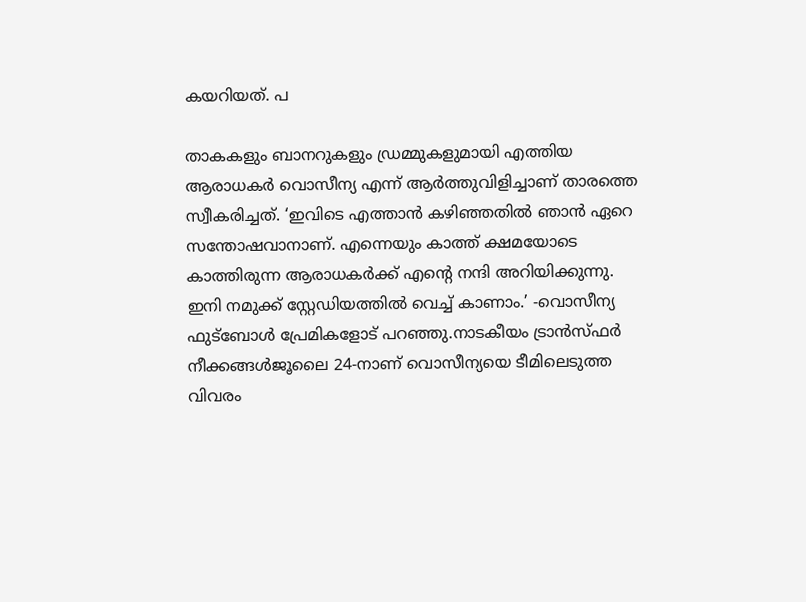കയറിയത്. പ

താകകളും ബാനറുകളും ഡ്രമ്മുകളുമായി എത്തിയ ആരാധകര്‍ വൊസീന്യ എന്ന് ആര്‍ത്തുവിളിച്ചാണ് താരത്തെ സ്വീകരിച്ചത്. ‘ഇവിടെ എത്താന്‍ കഴിഞ്ഞതില്‍ ഞാന്‍ ഏറെ സന്തോഷവാനാണ്. എന്നെയും കാത്ത് ക്ഷമയോടെ കാത്തിരുന്ന ആരാധകര്‍ക്ക് എന്റെ നന്ദി അറിയിക്കുന്നു. ഇനി നമുക്ക് സ്റ്റേഡിയത്തില്‍ വെച്ച് കാണാം.’ -വൊസീന്യ ഫുട്‌ബോള്‍ പ്രേമികളോട് പറഞ്ഞു.നാടകീയം ട്രാന്‍സ്ഫര്‍ നീക്കങ്ങള്‍ജൂലൈ 24-നാണ് വൊസീന്യയെ ടീമിലെടുത്ത വിവരം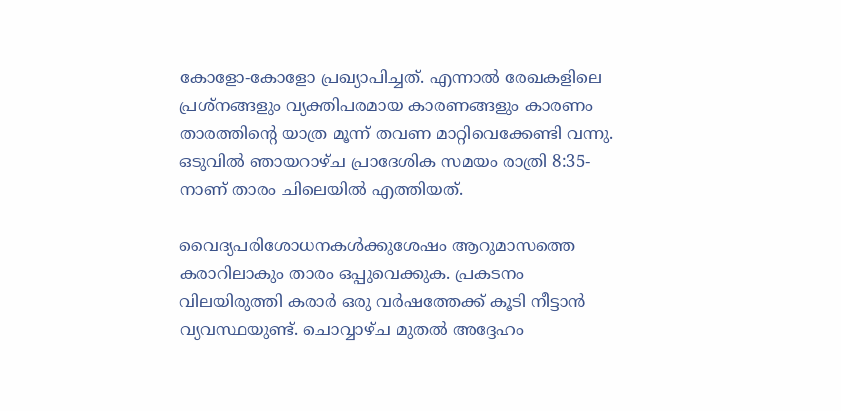കോളോ-കോളോ പ്രഖ്യാപിച്ചത്. എന്നാല്‍ രേഖകളിലെ പ്രശ്‌നങ്ങളും വ്യക്തിപരമായ കാരണങ്ങളും കാരണം താരത്തിന്റെ യാത്ര മൂന്ന് തവണ മാറ്റിവെക്കേണ്ടി വന്നു. ഒടുവില്‍ ഞായറാഴ്ച പ്രാദേശിക സമയം രാത്രി 8:35-നാണ് താരം ചിലെയില്‍ എത്തിയത്.

വൈദ്യപരിശോധനകള്‍ക്കുശേഷം ആറുമാസത്തെ കരാറിലാകും താരം ഒപ്പുവെക്കുക. പ്രകടനം വിലയിരുത്തി കരാര്‍ ഒരു വര്‍ഷത്തേക്ക് കൂടി നീട്ടാന്‍ വ്യവസ്ഥയുണ്ട്. ചൊവ്വാഴ്ച മുതല്‍ അദ്ദേഹം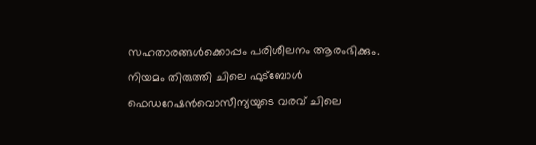സഹതാരങ്ങള്‍ക്കൊപ്പം പരിശീലനം ആരംഭിക്കും. നിയമം തിരുത്തി ചിലെ ഫുട്‌ബോള്‍ ഫെഡറേഷന്‍വൊസീന്യയുടെ വരവ് ചിലെ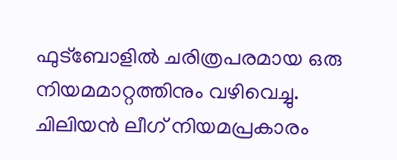ഫുട്‌ബോളില്‍ ചരിത്രപരമായ ഒരു നിയമമാറ്റത്തിനും വഴിവെച്ചു. ചിലിയന്‍ ലീഗ് നിയമപ്രകാരം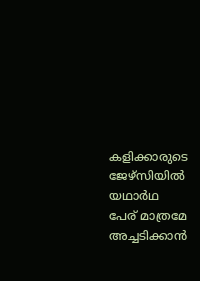കളിക്കാരുടെ ജേഴ്‌സിയില്‍ യഥാര്‍ഥ പേര് മാത്രമേ അച്ചടിക്കാന്‍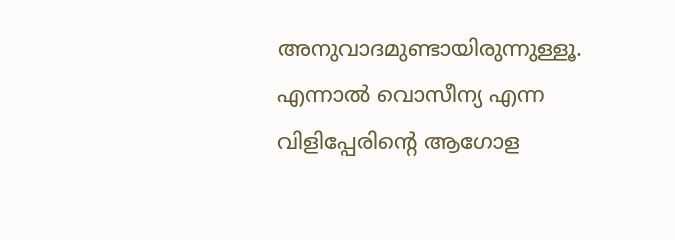അനുവാദമുണ്ടായിരുന്നുള്ളൂ. എന്നാല്‍ വൊസീന്യ എന്ന വിളിപ്പേരിന്റെ ആഗോള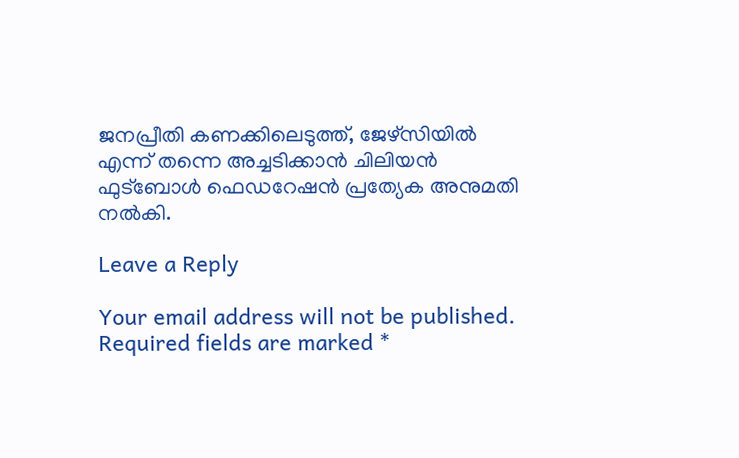ജനപ്രീതി കണക്കിലെടുത്ത്, ജേഴ്‌സിയില്‍ എന്ന് തന്നെ അച്ചടിക്കാന്‍ ചിലിയന്‍ ഫുട്‌ബോള്‍ ഫെഡറേഷന്‍ പ്രത്യേക അനുമതി നല്‍കി.

Leave a Reply

Your email address will not be published. Required fields are marked *